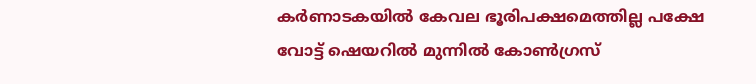കര്‍ണാടകയില്‍ കേവല ഭൂരിപക്ഷമെത്തില്ല പക്ഷേ വോട്ട് ഷെയറില്‍ മുന്നില്‍ കോണ്‍ഗ്രസ്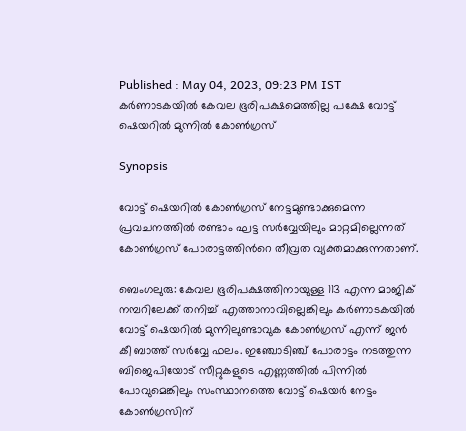Published : May 04, 2023, 09:23 PM IST
കര്‍ണാടകയില്‍ കേവല ഭൂരിപക്ഷമെത്തില്ല പക്ഷേ വോട്ട് ഷെയറില്‍ മുന്നില്‍ കോണ്‍ഗ്രസ്

Synopsis

വോട്ട് ഷെയറില്‍ കോണ്‍ഗ്രസ് നേട്ടമുണ്ടാക്കുമെന്ന പ്രവചനത്തില്‍ രണ്ടാം ഘട്ട സര്‍വ്വേയിലും മാറ്റമില്ലെന്നത് കോണ്‍ഗ്രസ് പോരാട്ടത്തിന്‍റെ തീവ്രത വ്യക്തമാക്കുന്നതാണ്.

ബെംഗലുരു: കേവല ഭൂരിപക്ഷത്തിനായുള്ള 113 എന്ന മാജിക് നമ്പറിലേക്ക് തനിച്ച് എത്താനാവില്ലെങ്കിലും കര്‍ണാടകയില്‍ വോട്ട് ഷെയറില്‍ മുന്നിലുണ്ടാവുക കോണ്‍ഗ്രസ് എന്ന് ജന്‍ കീ ബാത്ത് സര്‍വ്വേ ഫലം. ഇഞ്ചോടിഞ്ച് പോരാട്ടം നടത്തുന്ന ബിജെപിയോട് സീറ്റുകളുടെ എണ്ണത്തില്‍ പിന്നില്‍ പോവുമെങ്കിലും സംസ്ഥാനത്തെ വോട്ട് ഷെയര്‍ നേട്ടം കോണ്‍ഗ്രസിന്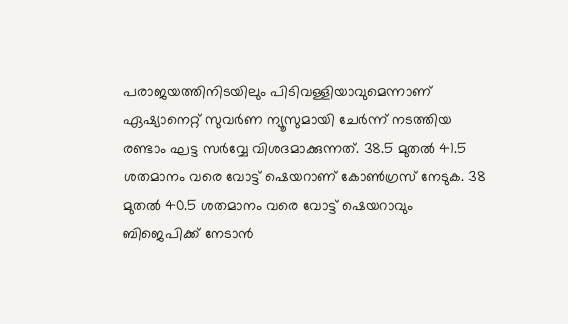പരാജയത്തിനിടയിലും പിടിവള്ളിയാവുമെന്നാണ് ഏഷ്യാനെറ്റ് സുവര്‍ണ ന്യൂസുമായി ചേര്‍ന്ന് നടത്തിയ രണ്ടാം ഘട്ട സര്‍വ്വേ വിശദമാക്കുന്നത്. 38.5 മുതല്‍ 41.5 ശതമാനം വരെ വോട്ട് ഷെയറാണ് കോണ്‍ഗ്രസ് നേടുക. 38 മുതല്‍ 40.5 ശതമാനം വരെ വോട്ട് ഷെയറാവും ബിജെപിക്ക് നേടാന്‍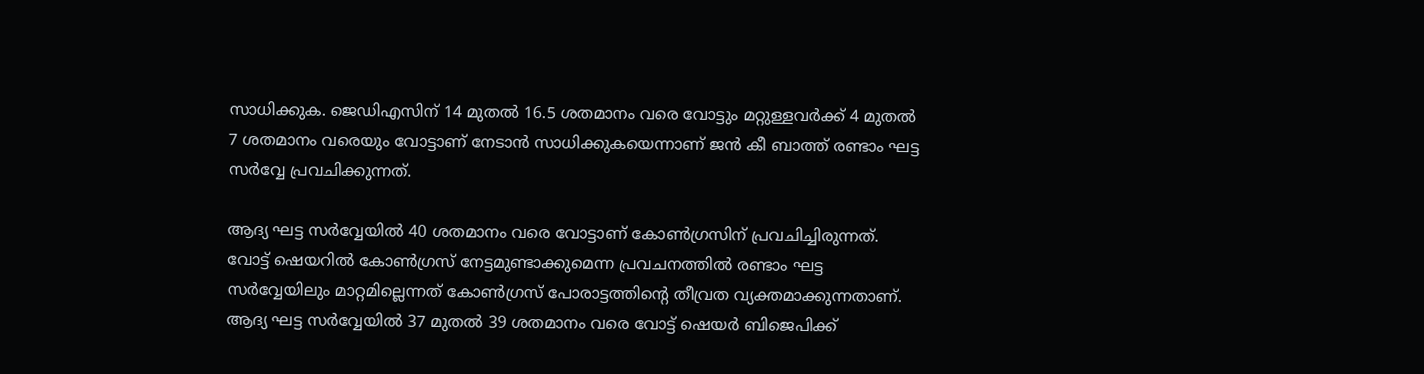സാധിക്കുക. ജെഡിഎസിന് 14 മുതല്‍ 16.5 ശതമാനം വരെ വോട്ടും മറ്റുള്ളവര്‍ക്ക് 4 മുതല്‍ 7 ശതമാനം വരെയും വോട്ടാണ് നേടാന്‍ സാധിക്കുകയെന്നാണ് ജന്‍ കീ ബാത്ത് രണ്ടാം ഘട്ട സര്‍വ്വേ പ്രവചിക്കുന്നത്.

ആദ്യ ഘട്ട സര്‍വ്വേയില്‍ 40 ശതമാനം വരെ വോട്ടാണ് കോണ്‍ഗ്രസിന് പ്രവചിച്ചിരുന്നത്. വോട്ട് ഷെയറില്‍ കോണ്‍ഗ്രസ് നേട്ടമുണ്ടാക്കുമെന്ന പ്രവചനത്തില്‍ രണ്ടാം ഘട്ട സര്‍വ്വേയിലും മാറ്റമില്ലെന്നത് കോണ്‍ഗ്രസ് പോരാട്ടത്തിന്‍റെ തീവ്രത വ്യക്തമാക്കുന്നതാണ്. ആദ്യ ഘട്ട സര്‍വ്വേയില്‍ 37 മുതല്‍ 39 ശതമാനം വരെ വോട്ട് ഷെയര്‍ ബിജെപിക്ക്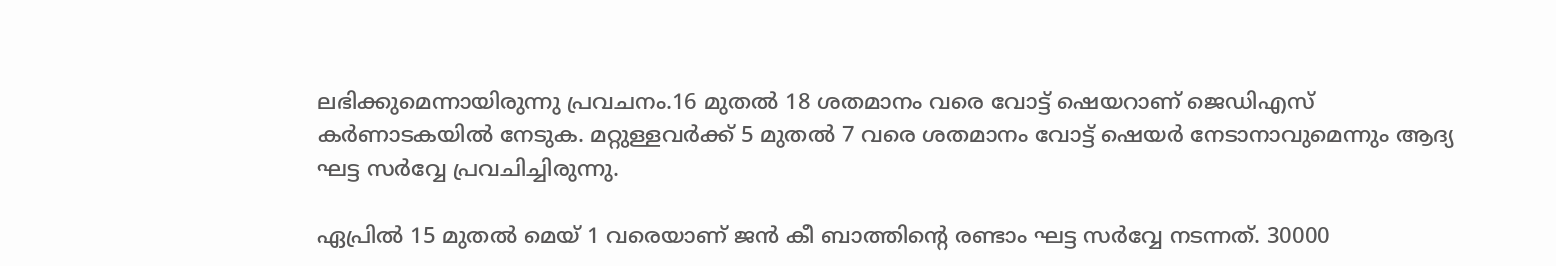ലഭിക്കുമെന്നായിരുന്നു പ്രവചനം.16 മുതല്‍ 18 ശതമാനം വരെ വോട്ട് ഷെയറാണ് ജെഡിഎസ് കര്‍ണാടകയില്‍ നേടുക. മറ്റുള്ളവര്‍ക്ക് 5 മുതല്‍ 7 വരെ ശതമാനം വോട്ട് ഷെയര്‍ നേടാനാവുമെന്നും ആദ്യ ഘട്ട സര്‍വ്വേ പ്രവചിച്ചിരുന്നു.

ഏപ്രില്‍ 15 മുതല്‍ മെയ് 1 വരെയാണ് ജന്‍ കീ ബാത്തിന്‍റെ രണ്ടാം ഘട്ട സര്‍വ്വേ നടന്നത്. 30000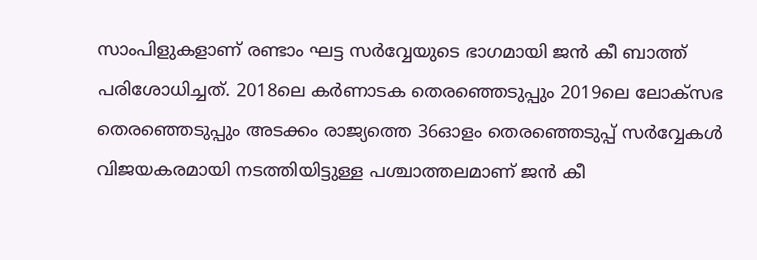സാംപിളുകളാണ് രണ്ടാം ഘട്ട സര്‍വ്വേയുടെ ഭാഗമായി ജന്‍ കീ ബാത്ത് പരിശോധിച്ചത്. 2018ലെ കര്‍ണാടക തെരഞ്ഞെടുപ്പും 2019ലെ ലോക്സഭ തെരഞ്ഞെടുപ്പും അടക്കം രാജ്യത്തെ 36ഓളം തെരഞ്ഞെടുപ്പ് സര്‍വ്വേകള്‍ വിജയകരമായി നടത്തിയിട്ടുള്ള പശ്ചാത്തലമാണ് ജന്‍ കീ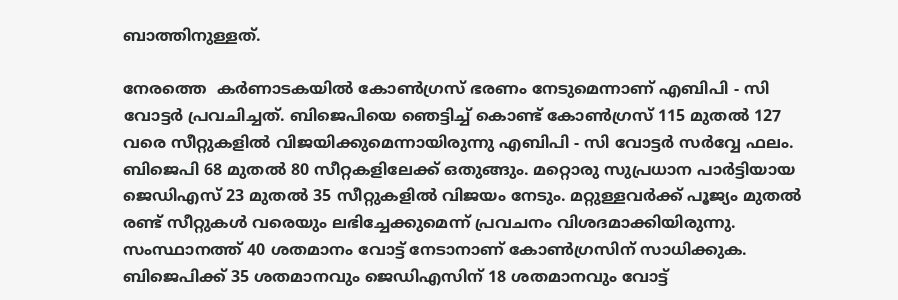ബാത്തിനുള്ളത്.

നേരത്തെ  കർണാടകയിൽ കോൺഗ്രസ് ഭരണം നേടുമെന്നാണ് എബിപി - സി വോട്ടർ പ്രവചിച്ചത്. ബിജെപിയെ ഞെട്ടിച്ച് കൊണ്ട് കോൺഗ്രസ് 115 മുതല്‍ 127 വരെ സീറ്റുകളില്‍ വിജയിക്കുമെന്നായിരുന്നു എബിപി - സി വോട്ടർ സര്‍വ്വേ ഫലം. ബിജെപി 68 മുതല്‍ 80 സീറ്റകളിലേക്ക് ഒതുങ്ങും. മറ്റൊരു സുപ്രധാന പാര്‍ട്ടിയായ ജെഡിഎസ് 23 മുതല്‍ 35 സീറ്റുകളില്‍ വിജയം നേടും. മറ്റുള്ളവര്‍ക്ക് പൂജ്യം മുതല്‍ രണ്ട് സീറ്റുകള്‍ വരെയും ലഭിച്ചേക്കുമെന്ന് പ്രവചനം വിശദമാക്കിയിരുന്നു. സംസ്ഥാനത്ത് 40 ശതമാനം വോട്ട് നേടാനാണ് കോണ്‍ഗ്രസിന് സാധിക്കുക. ബിജെപിക്ക് 35 ശതമാനവും ജെഡിഎസിന് 18 ശതമാനവും വോട്ട്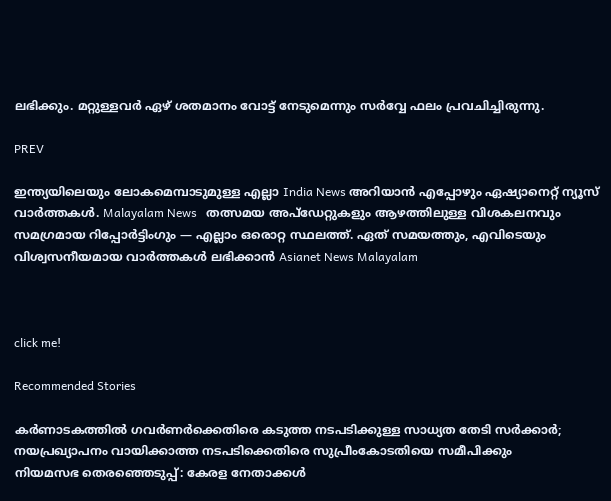ലഭിക്കും. മറ്റുള്ളവര്‍ ഏഴ് ശതമാനം വോട്ട് നേടുമെന്നും സര്‍വ്വേ ഫലം പ്രവചിച്ചിരുന്നു.

PREV

ഇന്ത്യയിലെയും ലോകമെമ്പാടുമുള്ള എല്ലാ India News അറിയാൻ എപ്പോഴും ഏഷ്യാനെറ്റ് ന്യൂസ് വാർത്തകൾ. Malayalam News   തത്സമയ അപ്‌ഡേറ്റുകളും ആഴത്തിലുള്ള വിശകലനവും സമഗ്രമായ റിപ്പോർട്ടിംഗും — എല്ലാം ഒരൊറ്റ സ്ഥലത്ത്. ഏത് സമയത്തും, എവിടെയും വിശ്വസനീയമായ വാർത്തകൾ ലഭിക്കാൻ Asianet News Malayalam



click me!

Recommended Stories

കർണാടകത്തിൽ ഗവർണർക്കെതിരെ കടുത്ത നടപടിക്കുള്ള സാധ്യത തേടി സർക്കാർ; നയപ്രഖ്യാപനം വായിക്കാത്ത നടപടിക്കെതിരെ സുപ്രീംകോടതിയെ സമീപിക്കും
നിയമസഭ തെരഞ്ഞെടുപ്പ്: കേരള നേതാക്കള്‍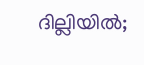ദില്ലിയില്‍;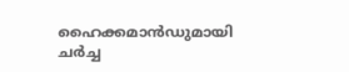ഹൈക്കമാന്‍ഡുമായി ചർച്ച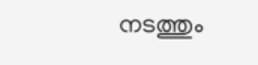നടത്തും